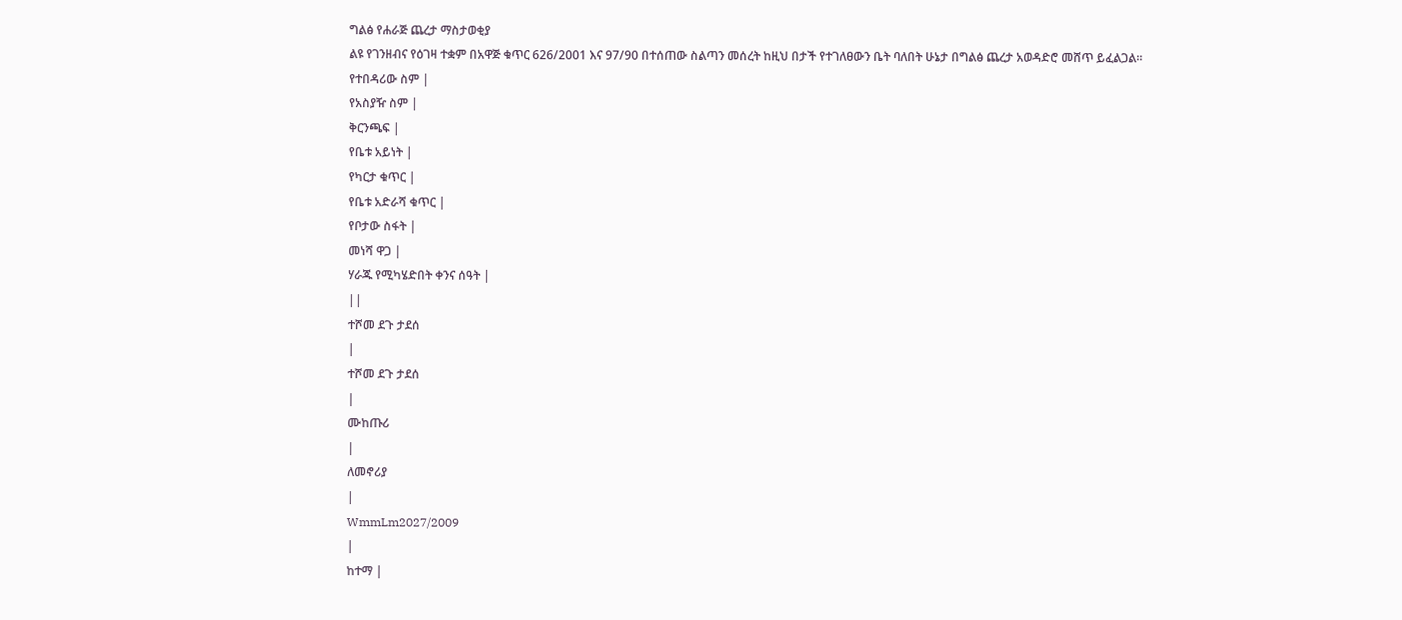ግልፅ የሐራጅ ጨረታ ማስታወቂያ
ልዩ የገንዘብና የዕገዛ ተቋም በአዋጅ ቁጥር 626/2001 እና 97/90 በተሰጠው ስልጣን መሰረት ከዚህ በታች የተገለፀውን ቤት ባለበት ሁኔታ በግልፅ ጨረታ አወዳድሮ መሸጥ ይፈልጋል፡፡
የተበዳሪው ስም |
የአስያዥ ስም |
ቅርንጫፍ |
የቤቱ አይነት |
የካርታ ቁጥር |
የቤቱ አድራሻ ቁጥር |
የቦታው ስፋት |
መነሻ ዋጋ |
ሃራጁ የሚካሄድበት ቀንና ሰዓት |
||
ተሾመ ደጉ ታደሰ
|
ተሾመ ደጉ ታደሰ
|
ሙከጡሪ
|
ለመኖሪያ
|
WmmLm2027/2009
|
ከተማ |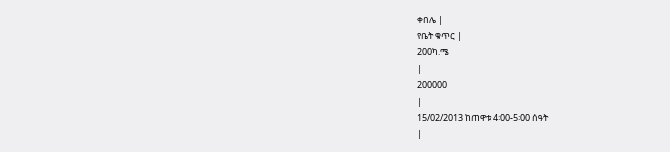ቀበሌ |
የቤት ቁጥር |
200ካ.ሜ
|
200000
|
15/02/2013 ከጠዋቱ 4፡00-5፡00 ሰዓት
|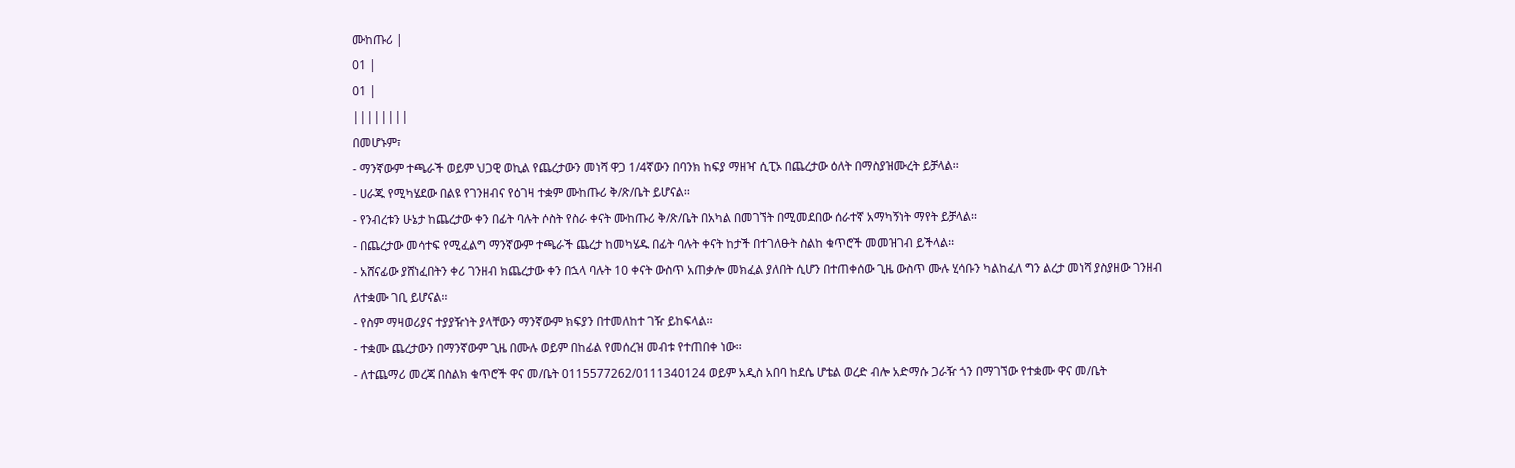ሙከጡሪ |
01 |
01 |
||||||||
በመሆኑም፣
- ማንኛውም ተጫራች ወይም ህጋዊ ወኪል የጨረታውን መነሻ ዋጋ 1/4ኛውን በባንክ ከፍያ ማዘዣ ሲፒኦ በጨረታው ዕለት በማስያዝሙረት ይቻላል፡፡
- ሀራጁ የሚካሄደው በልዩ የገንዘብና የዕገዛ ተቋም ሙከጡሪ ቅ/ጽ/ቤት ይሆናል፡፡
- የንብረቱን ሁኔታ ከጨረታው ቀን በፊት ባሉት ሶስት የስራ ቀናት ሙከጡሪ ቅ/ጽ/ቤት በአካል በመገኘት በሚመደበው ሰራተኛ አማካኝነት ማየት ይቻላል፡፡
- በጨረታው መሳተፍ የሚፈልግ ማንኛውም ተጫራች ጨረታ ከመካሄዱ በፊት ባሉት ቀናት ከታች በተገለፁት ስልከ ቁጥሮች መመዝገብ ይችላል፡፡
- አሸናፊው ያሸነፈበትን ቀሪ ገንዘብ ክጨረታው ቀን በኋላ ባሉት 10 ቀናት ውስጥ አጠቃሎ መክፈል ያለበት ሲሆን በተጠቀሰው ጊዜ ውስጥ ሙሉ ሂሳቡን ካልከፈለ ግን ልረታ መነሻ ያስያዘው ገንዘብ ለተቋሙ ገቢ ይሆናል፡፡
- የስም ማዛወሪያና ተያያዥነት ያላቸውን ማንኛውም ክፍያን በተመለከተ ገዥ ይከፍላል፡፡
- ተቋሙ ጨረታውን በማንኛውም ጊዜ በሙሉ ወይም በከፊል የመሰረዝ መብቱ የተጠበቀ ነው፡፡
- ለተጨማሪ መረጃ በስልክ ቁጥሮች ዋና መ/ቤት 0115577262/0111340124 ወይም አዲስ አበባ ከደሴ ሆቴል ወረድ ብሎ አድማሱ ጋራዥ ጎን በማገኘው የተቋሙ ዋና መ/ቤት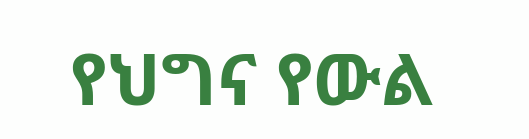የህግና የውል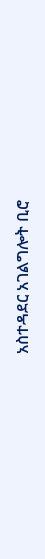አስተዳደር አገልግሎት ቢሮ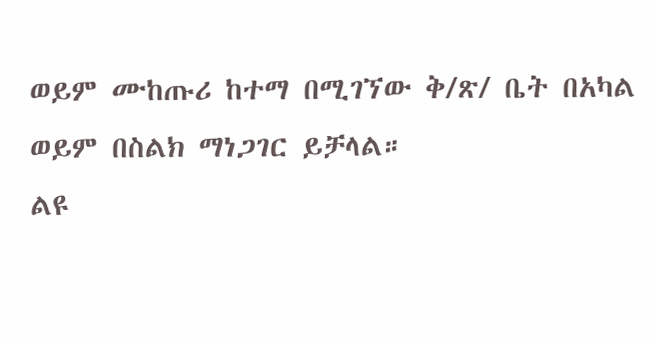ወይም ሙከጡሪ ከተማ በሚገኘው ቅ/ጽ/ ቤት በአካል ወይም በስልክ ማነጋገር ይቻላል።
ልዩ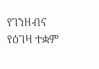የገንዘብና የዕገዛ ተቋም